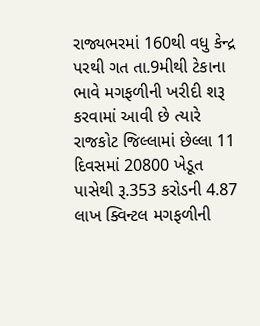રાજ્યભરમાં 160થી વધુ કેન્દ્ર પરથી ગત તા.9મીથી ટેકાના ભાવે મગફળીની ખરીદી શરૂ કરવામાં આવી છે ત્યારે રાજકોટ જિલ્લામાં છેલ્લા 11 દિવસમાં 20800 ખેડૂત પાસેથી રૂ.353 કરોડની 4.87 લાખ ક્વિન્ટલ મગફળીની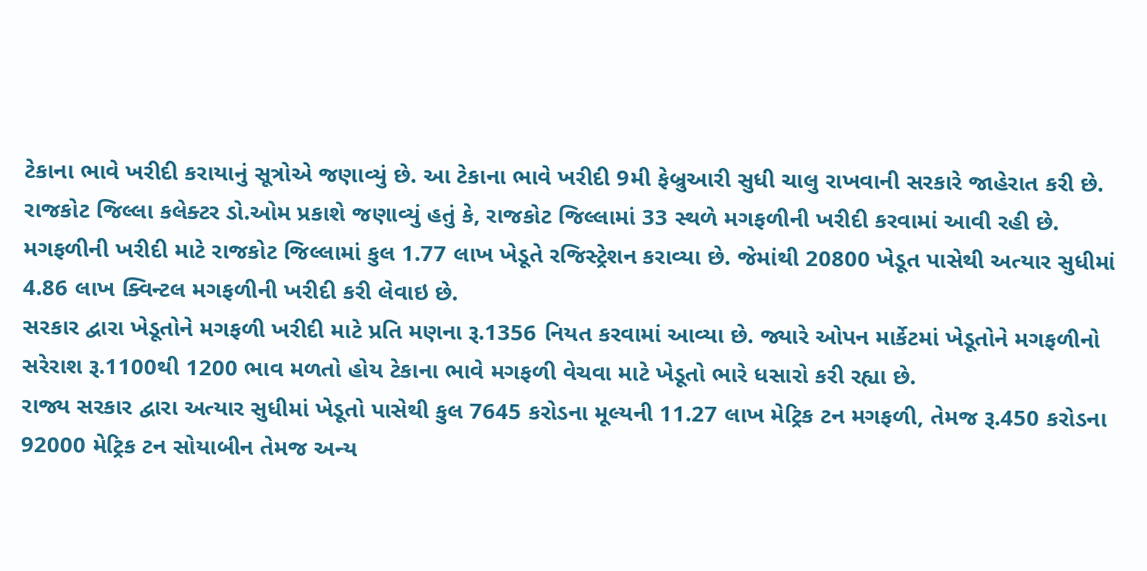ટેકાના ભાવે ખરીદી કરાયાનું સૂત્રોએ જણાવ્યું છે. આ ટેકાના ભાવે ખરીદી 9મી ફેબ્રુઆરી સુધી ચાલુ રાખવાની સરકારે જાહેરાત કરી છે.
રાજકોટ જિલ્લા કલેક્ટર ડો.ઓમ પ્રકાશે જણાવ્યું હતું કે, રાજકોટ જિલ્લામાં 33 સ્થળે મગફળીની ખરીદી કરવામાં આવી રહી છે. મગફળીની ખરીદી માટે રાજકોટ જિલ્લામાં કુલ 1.77 લાખ ખેડૂતે રજિસ્ટ્રેશન કરાવ્યા છે. જેમાંથી 20800 ખેડૂત પાસેથી અત્યાર સુધીમાં 4.86 લાખ ક્વિન્ટલ મગફળીની ખરીદી કરી લેવાઇ છે.
સરકાર દ્વારા ખેડૂતોને મગફળી ખરીદી માટે પ્રતિ મણના રૂ.1356 નિયત કરવામાં આવ્યા છે. જ્યારે ઓપન માર્કેટમાં ખેડૂતોને મગફળીનો સરેરાશ રૂ.1100થી 1200 ભાવ મળતો હોય ટેકાના ભાવે મગફળી વેચવા માટે ખેડૂતો ભારે ધસારો કરી રહ્યા છે.
રાજ્ય સરકાર દ્વારા અત્યાર સુધીમાં ખેડૂતો પાસેથી કુલ 7645 કરોડના મૂલ્યની 11.27 લાખ મેટ્રિક ટન મગફળી, તેમજ રૂ.450 કરોડના 92000 મેટ્રિક ટન સોયાબીન તેમજ અન્ય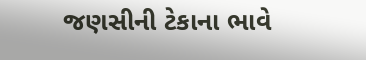જણસીની ટેકાના ભાવે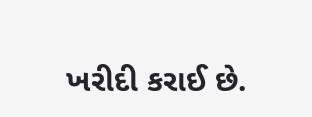ખરીદી કરાઈ છે.